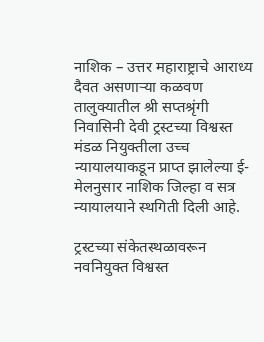नाशिक – उत्तर महाराष्ट्राचे आराध्य दैवत असणाऱ्या कळवण तालुक्यातील श्री सप्तश्रृंगी निवासिनी देवी ट्रस्टच्या विश्वस्त मंडळ नियुक्तीला उच्च न्यायालयाकडून प्राप्त झालेल्या ई-मेलनुसार नाशिक जिल्हा व सत्र न्यायालयाने स्थगिती दिली आहे.

ट्रस्टच्या संकेतस्थळावरून नवनियुक्त विश्वस्त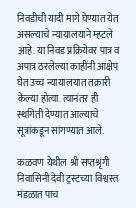निवडीची यादी मागे घेण्यात येत असल्याचे न्यायालयाने म्हटले आहे. या निवड प्रक्रियेवर पात्र व अपात्र ठरलेल्या काहींनी आक्षेप घेत उच्च न्यायालयात तक्रारी केल्या होत्या. त्यानंतर ही स्थगिती देण्यात आल्याचे सूत्रांकडून सांगण्यात आले.

कळवण येथील श्री सप्तश्रृंगी निवासिनी देवी ट्रस्टच्या विश्वस्त मंडळात पाच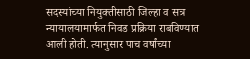सदस्यांच्या नियुक्तीसाठी जिल्हा व सत्र न्यायालयामार्फत निवड प्रक्रिया राबविण्यात आली होती. त्यानुसार पाच वर्षांच्या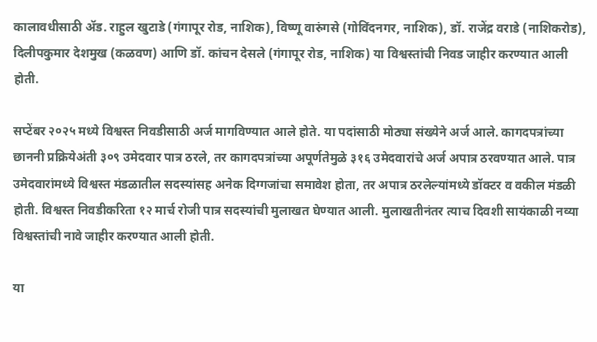कालावधीसाठी ॲड. राहुल खुटाडे (गंगापूर रोड, नाशिक), विष्णू वारुंगसे (गोविंदनगर, नाशिक), डॉ. राजेंद्र वराडे (नाशिकरोड), दिलीपकुमार देशमुख (कळवण) आणि डॉ. कांचन देसले (गंगापूर रोड, नाशिक) या विश्वस्तांची निवड जाहीर करण्यात आली होती.

सप्टेंबर २०२५ मध्ये विश्वस्त निवडीसाठी अर्ज मागविण्यात आले होते. या पदांसाठी मोठ्या संख्येने अर्ज आले. कागदपत्रांच्या छाननी प्रक्रियेअंती ३०९ उमेदवार पात्र ठरले, तर कागदपत्रांच्या अपूर्णतेमुळे ३१६ उमेदवारांचे अर्ज अपात्र ठरवण्यात आले. पात्र उमेदवारांमध्ये विश्वस्त मंडळातील सदस्यांसह अनेक दिग्गजांचा समावेश होता, तर अपात्र ठरलेल्यांमध्ये डॉक्टर व वकील मंडळी होती. विश्वस्त निवडीकरिता १२ मार्च रोजी पात्र सदस्यांची मुलाखत घेण्यात आली. मुलाखतीनंतर त्याच दिवशी सायंकाळी नव्या विश्वस्तांची नावे जाहीर करण्यात आली होती.

या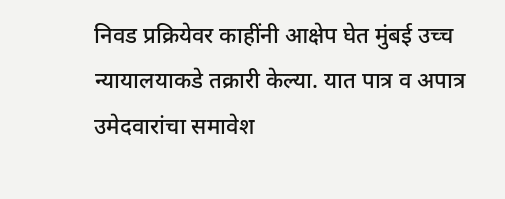निवड प्रक्रियेवर काहींनी आक्षेप घेत मुंबई उच्च न्यायालयाकडे तक्रारी केल्या. यात पात्र व अपात्र उमेदवारांचा समावेश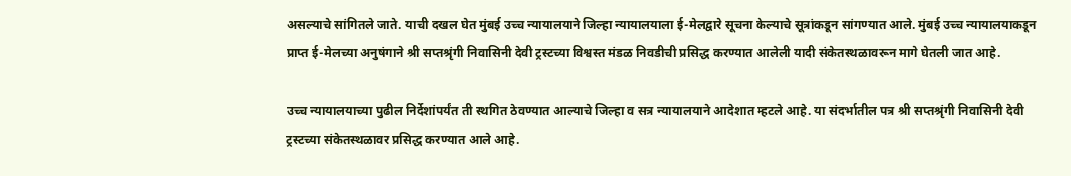असल्याचे सांगितले जाते. याची दखल घेत मुंबई उच्च न्यायालयाने जिल्हा न्यायालयाला ई-मेलद्वारे सूचना केल्याचे सूत्रांकडून सांगण्यात आले. मुंबई उच्च न्यायालयाकडून प्राप्त ई-मेलच्या अनुषंगाने श्री सप्तश्रृंगी निवासिनी देवी ट्रस्टच्या विश्वस्त मंडळ निवडीची प्रसिद्ध करण्यात आलेली यादी संकेतस्थळावरून मागे घेतली जात आहे.

उच्च न्यायालयाच्या पुढील निर्देशांपर्यंत ती स्थगित ठेवण्यात आल्याचे जिल्हा व सत्र न्यायालयाने आदेशात म्हटले आहे. या संदर्भातील पत्र श्री सप्तश्रृंगी निवासिनी देवी ट्रस्टच्या संकेतस्थळावर प्रसिद्ध करण्यात आले आहे.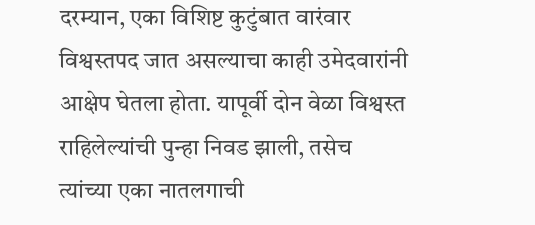दरम्यान, एका विशिष्ट कुटुंबात वारंवार विश्वस्तपद जात असल्याचा काही उमेदवारांनी आक्षेप घेतला होता. यापूर्वी दोन वेळा विश्वस्त राहिलेल्यांची पुन्हा निवड झाली, तसेच त्यांच्या एका नातलगाची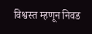विश्वस्त म्हणून निवड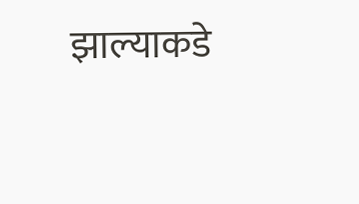झाल्याकडे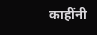काहींनी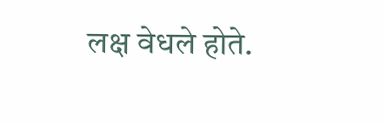लक्ष वेधले होते.